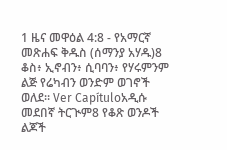1 ዜና መዋዕል 4:8 - የአማርኛ መጽሐፍ ቅዱስ (ሰማንያ አሃዱ)8 ቆስ፥ ኢኖብን፥ ሲባባን፥ የሃሩምንም ልጅ የሬካብን ወንድም ወገኖች ወለደ። Ver Capítuloአዲሱ መደበኛ ትርጒም8 የቆጽ ወንዶች ልጆች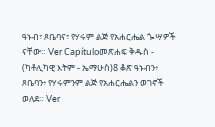ዓኑብ፣ ጾቤባና፣ የሃሩም ልጅ የአሐርሔል ጐሣዎች ናቸው። Ver Capítuloመጽሐፍ ቅዱስ - (ካቶሊካዊ እትም - ኤማሁስ)8 ቆጽ ዓኑብን፥ ጾቤባን፥ የሃሩምንም ልጅ የአሐርሔልን ወገኖች ወለደ። Ver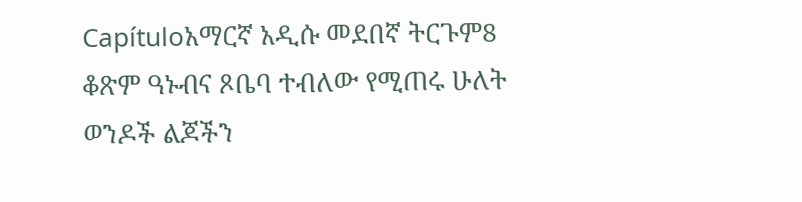Capítuloአማርኛ አዲሱ መደበኛ ትርጉም8 ቆጽም ዓኑብና ጾቤባ ተብለው የሚጠሩ ሁለት ወንዶች ልጆችን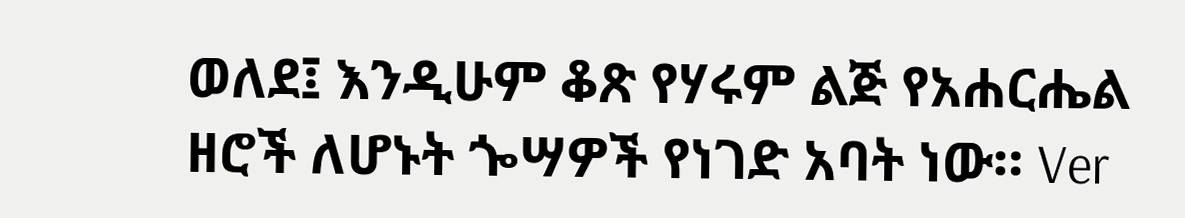ወለደ፤ እንዲሁም ቆጽ የሃሩም ልጅ የአሐርሔል ዘሮች ለሆኑት ጐሣዎች የነገድ አባት ነው። Ver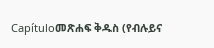Capítuloመጽሐፍ ቅዱስ (የብሉይና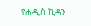የሐዲስ ኪዳን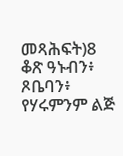መጻሕፍት)8 ቆጽ ዓኑብን፥ ጾቤባን፥ የሃሩምንም ልጅ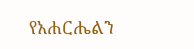የአሐርሔልን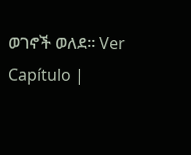ወገኖች ወለደ። Ver Capítulo |